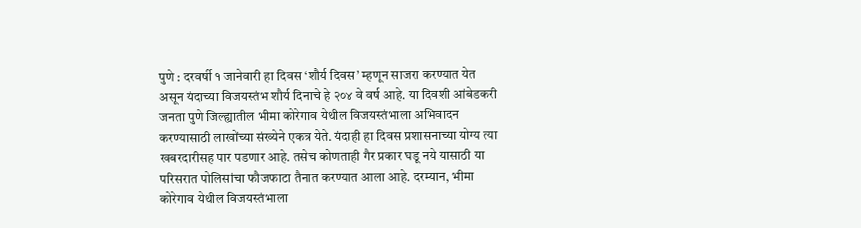पुणे : दरवर्षी १ जानेवारी हा दिवस ‘शौर्य दिवस’ म्हणून साजरा करण्यात येत असून यंदाच्या विजयस्तंभ शौर्य दिनाचे हे २०४ वे वर्ष आहे. या दिवशी आंबेडकरी जनता पुणे जिल्ह्यातील भीमा कोरेगाव येथील विजयस्तंभाला अभिवादन करण्यासाठी लाखोंच्या संख्येने एकत्र येते. यंदाही हा दिवस प्रशासनाच्या योग्य त्या खबरदारीसह पार पडणार आहे. तसेच कोणताही गैर प्रकार घडू नये यासाठी या परिसरात पोलिसांचा फौजफाटा तैनात करण्यात आला आहे. दरम्यान, भीमा कोरेगाव येथील विजयस्तंभाला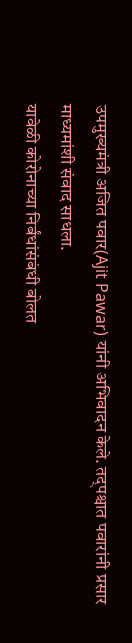उपमुख्यमंत्री अजित पवार(Ajit Pawar) यांनी अभिवादन केले. तद्पश्चात पवारांनी प्रसार माध्यमांशी संवाद साधला.
यावेळी कोरोनाच्या निर्बंधांसंबंधी बोलत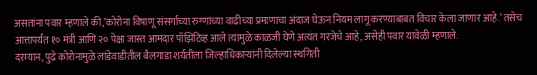असतांना पवार म्हणाले की,’कोरोना विषाणू संसर्गाच्या रुग्णांच्या वाढीच्या प्रमाणाचा अंदाज घेऊन नियम लागू करण्याबाबत विचार केला जाणार आहे.’ तसेच आत्तापर्यंत १० मंत्री आणि २० पेक्षा जास्त आमदार पॉझिटिव्ह आले त्यामुळे काळजी घेणे अत्यंत गरजेचे आहे, असेही पवार यावेळी म्हणाले.
दरम्यान, पुढे कोरोनामुळे लांडेवाडीतील बैलगाडा शर्यतीला जिल्हाधिकाऱ्यांनी दिलेल्या स्थगिती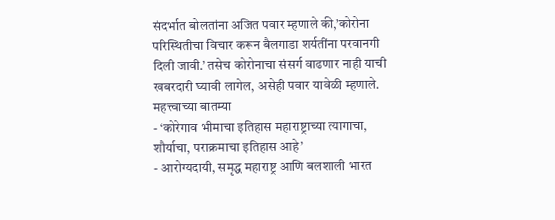संदर्भात बोलतांना अजित पवार म्हणाले की,’कोरोना परिस्थितीचा विचार करून बैलगाडा शर्यतींना परवानगी दिली जावी.’ तसेच कोरोनाचा संसर्ग वाढणार नाही याची खबरदारी घ्यावी लागेल, असेही पवार यावेळी म्हणाले.
महत्त्वाच्या बातम्या
- ‘कोरेगाव भीमाचा इतिहास महाराष्ट्राच्या त्यागाचा, शौर्याचा, पराक्रमाचा इतिहास आहे’
- आरोग्यदायी, समृद्ध महाराष्ट्र आणि बलशाली भारत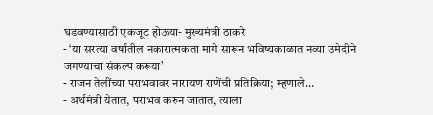घडवण्यासाठी एकजूट होऊया- मुख्यमंत्री ठाकरे
- ‘या सरत्या वर्षातील नकारात्मकता मागे सारून भविष्यकाळात नव्या उमेदीने जगण्याचा संकल्प करूया’
- राजन तेलींच्या पराभवावर नारायण राणेंची प्रतिक्रिया; म्हणाले…
- अर्थमंत्री येतात, पराभव करुन जातात, त्याला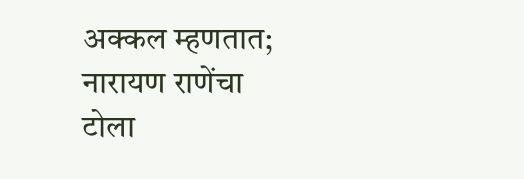अक्कल म्हणतात; नारायण राणेंचा टोला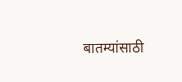बातम्यांसाठी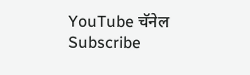YouTube चॅनेल Subscribe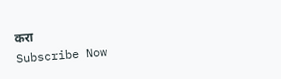करा
Subscribe Now